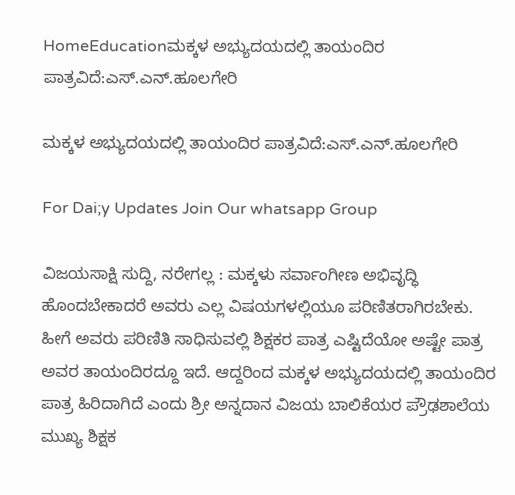HomeEducationಮಕ್ಕಳ ಅಭ್ಯುದಯದಲ್ಲಿ ತಾಯಂದಿರ ಪಾತ್ರವಿದೆ:ಎಸ್.ಎನ್.ಹೂಲಗೇರಿ

ಮಕ್ಕಳ ಅಭ್ಯುದಯದಲ್ಲಿ ತಾಯಂದಿರ ಪಾತ್ರವಿದೆ:ಎಸ್.ಎನ್.ಹೂಲಗೇರಿ

For Dai;y Updates Join Our whatsapp Group

ವಿಜಯಸಾಕ್ಷಿ ಸುದ್ದಿ, ನರೇಗಲ್ಲ : ಮಕ್ಕಳು ಸರ್ವಾಂಗೀಣ ಅಭಿವೃದ್ಧಿ ಹೊಂದಬೇಕಾದರೆ ಅವರು ಎಲ್ಲ ವಿಷಯಗಳಲ್ಲಿಯೂ ಪರಿಣಿತರಾಗಿರಬೇಕು. ಹೀಗೆ ಅವರು ಪರಿಣಿತಿ ಸಾಧಿಸುವಲ್ಲಿ ಶಿಕ್ಷಕರ ಪಾತ್ರ ಎಷ್ಟಿದೆಯೋ ಅಷ್ಟೇ ಪಾತ್ರ ಅವರ ತಾಯಂದಿರದ್ದೂ ಇದೆ. ಆದ್ದರಿಂದ ಮಕ್ಕಳ ಅಭ್ಯುದಯದಲ್ಲಿ ತಾಯಂದಿರ ಪಾತ್ರ ಹಿರಿದಾಗಿದೆ ಎಂದು ಶ್ರೀ ಅನ್ನದಾನ ವಿಜಯ ಬಾಲಿಕೆಯರ ಪ್ರೌಢಶಾಲೆಯ ಮುಖ್ಯ ಶಿಕ್ಷಕ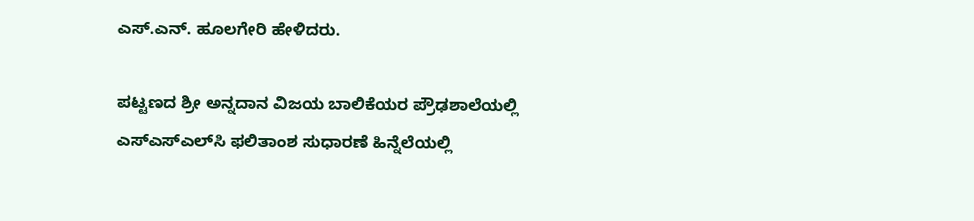ಎಸ್.ಎನ್. ಹೂಲಗೇರಿ ಹೇಳಿದರು.

ಪಟ್ಟಣದ ಶ್ರೀ ಅನ್ನದಾನ ವಿಜಯ ಬಾಲಿಕೆಯರ ಪ್ರೌಢಶಾಲೆಯಲ್ಲಿ ಎಸ್‌ಎಸ್‌ಎಲ್‌ಸಿ ಫಲಿತಾಂಶ ಸುಧಾರಣೆ ಹಿನ್ನೆಲೆಯಲ್ಲಿ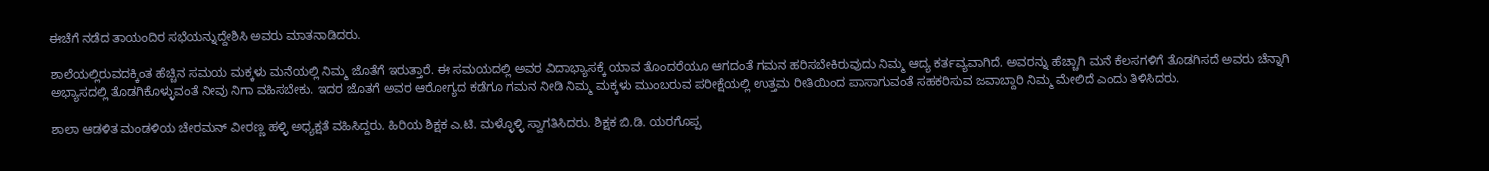ಈಚೆಗೆ ನಡೆದ ತಾಯಂದಿರ ಸಭೆಯನ್ನುದ್ದೇಶಿಸಿ ಅವರು ಮಾತನಾಡಿದರು.

ಶಾಲೆಯಲ್ಲಿರುವದಕ್ಕಿಂತ ಹೆಚ್ಚಿನ ಸಮಯ ಮಕ್ಕಳು ಮನೆಯಲ್ಲಿ ನಿಮ್ಮ ಜೊತೆಗೆ ಇರುತ್ತಾರೆ. ಈ ಸಮಯದಲ್ಲಿ ಅವರ ವಿದಾಭ್ಯಾಸಕ್ಕೆ ಯಾವ ತೊಂದರೆಯೂ ಆಗದಂತೆ ಗಮನ ಹರಿಸಬೇಕಿರುವುದು ನಿಮ್ಮ ಆದ್ಯ ಕರ್ತವ್ಯವಾಗಿದೆ. ಅವರನ್ನು ಹೆಚ್ಚಾಗಿ ಮನೆ ಕೆಲಸಗಳಿಗೆ ತೊಡಗಿಸದೆ ಅವರು ಚೆನ್ನಾಗಿ ಅಭ್ಯಾಸದಲ್ಲಿ ತೊಡಗಿಕೊಳ್ಳುವಂತೆ ನೀವು ನಿಗಾ ವಹಿಸಬೇಕು. ಇದರ ಜೊತಗೆ ಅವರ ಆರೋಗ್ಯದ ಕಡೆಗೂ ಗಮನ ನೀಡಿ ನಿಮ್ಮ ಮಕ್ಕಳು ಮುಂಬರುವ ಪರೀಕ್ಷೆಯಲ್ಲಿ ಉತ್ತಮ ರೀತಿಯಿಂದ ಪಾಸಾಗುವಂತೆ ಸಹಕರಿಸುವ ಜವಾಬ್ದಾರಿ ನಿಮ್ಮ ಮೇಲಿದೆ ಎಂದು ತಿಳಿಸಿದರು.

ಶಾಲಾ ಆಡಳಿತ ಮಂಡಳಿಯ ಚೇರಮನ್ ವೀರಣ್ಣ ಹಳ್ಳಿ ಅಧ್ಯಕ್ಷತೆ ವಹಿಸಿದ್ದರು. ಹಿರಿಯ ಶಿಕ್ಷಕ ಎ.ಟಿ. ಮಳ್ಳೊಳ್ಳಿ ಸ್ವಾಗತಿಸಿದರು. ಶಿಕ್ಷಕ ಬಿ.ಡಿ. ಯರಗೊಪ್ಪ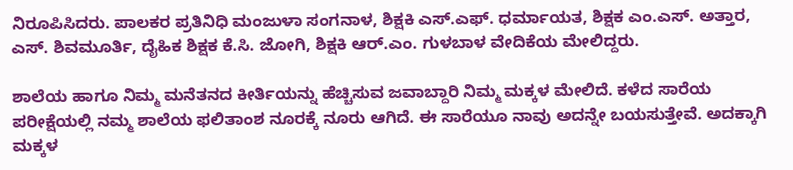ನಿರೂಪಿಸಿದರು. ಪಾಲಕರ ಪ್ರತಿನಿಧಿ ಮಂಜುಳಾ ಸಂಗನಾಳ, ಶಿಕ್ಷಕಿ ಎಸ್.ಎಫ್. ಧರ್ಮಾಯತ, ಶಿಕ್ಷಕ ಎಂ.ಎಸ್. ಅತ್ತಾರ, ಎಸ್. ಶಿವಮೂರ್ತಿ, ದೈಹಿಕ ಶಿಕ್ಷಕ ಕೆ.ಸಿ. ಜೋಗಿ, ಶಿಕ್ಷಕಿ ಆರ್.ಎಂ. ಗುಳಬಾಳ ವೇದಿಕೆಯ ಮೇಲಿದ್ದರು.

ಶಾಲೆಯ ಹಾಗೂ ನಿಮ್ಮ ಮನೆತನದ ಕೀರ್ತಿಯನ್ನು ಹೆಚ್ಚಿಸುವ ಜವಾಬ್ದಾರಿ ನಿಮ್ಮ ಮಕ್ಕಳ ಮೇಲಿದೆ. ಕಳೆದ ಸಾರೆಯ ಪರೀಕ್ಷೆಯಲ್ಲಿ ನಮ್ಮ ಶಾಲೆಯ ಫಲಿತಾಂಶ ನೂರಕ್ಕೆ ನೂರು ಆಗಿದೆ. ಈ ಸಾರೆಯೂ ನಾವು ಅದನ್ನೇ ಬಯಸುತ್ತೇವೆ. ಅದಕ್ಕಾಗಿ ಮಕ್ಕಳ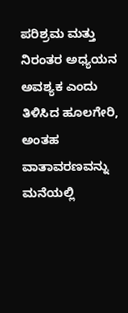ಪರಿಶ್ರಮ ಮತ್ತು ನಿರಂತರ ಅಧ್ಯಯನ ಅವಶ್ಯಕ ಎಂದು ತಿಳಿಸಿದ ಹೂಲಗೇರಿ, ಅಂತಹ ವಾತಾವರಣವನ್ನು ಮನೆಯಲ್ಲಿ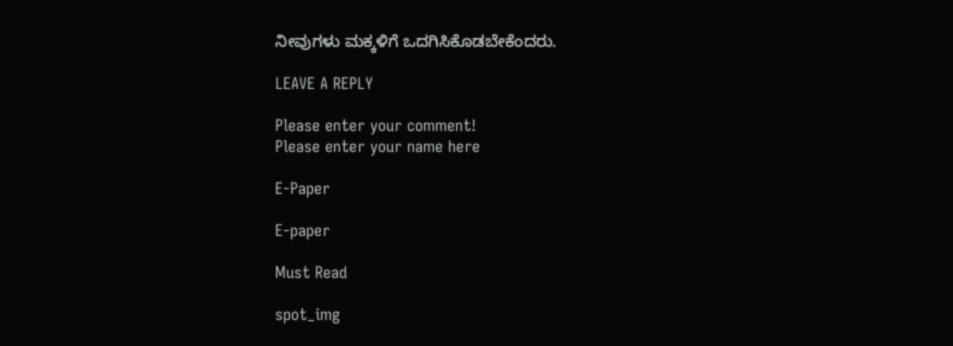ನೀವುಗಳು ಮಕ್ಕಳಿಗೆ ಒದಗಿಸಿಕೊಡಬೇಕೆಂದರು.

LEAVE A REPLY

Please enter your comment!
Please enter your name here

E-Paper

E-paper

Must Read

spot_img